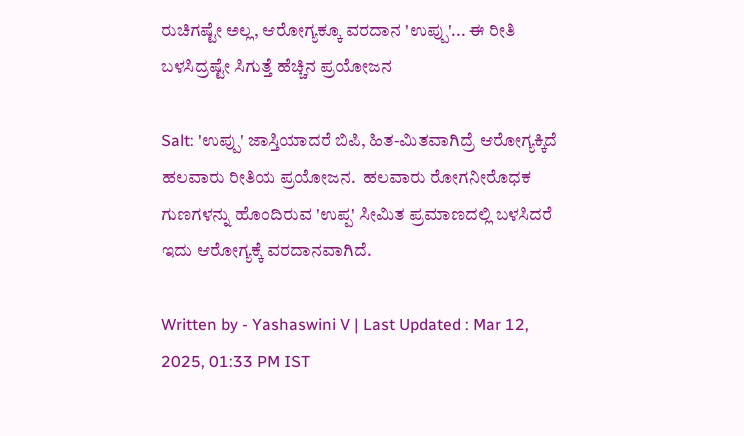ರುಚಿಗಷ್ಟೇ ಅಲ್ಲ, ಆರೋಗ್ಯಕ್ಕೂ ವರದಾನ 'ಉಪ್ಪು'... ಈ ರೀತಿ ಬಳಸಿದ್ರಷ್ಟೇ ಸಿಗುತ್ತೆ ಹೆಚ್ಚಿನ ಪ್ರಯೋಜನ

Salt: 'ಉಪ್ಪು' ಜಾಸ್ತಿಯಾದರೆ ಬಿ‌ಪಿ‌, ಹಿತ-ಮಿತವಾಗಿದ್ರೆ ಆರೋಗ್ಯಕ್ಕಿದೆ ಹಲವಾರು ರೀತಿಯ ಪ್ರಯೋಜನ.  ಹಲವಾರು ರೋಗನೀರೊಧಕ ಗುಣಗಳನ್ನು ಹೊಂದಿರುವ 'ಉಪ್ಪ' ಸೀಮಿತ ಪ್ರಮಾಣದಲ್ಲಿ ಬಳಸಿದರೆ ಇದು ಆರೋಗ್ಯಕ್ಕೆ ವರದಾನವಾಗಿದೆ.

Written by - Yashaswini V | Last Updated : Mar 12, 2025, 01:33 PM IST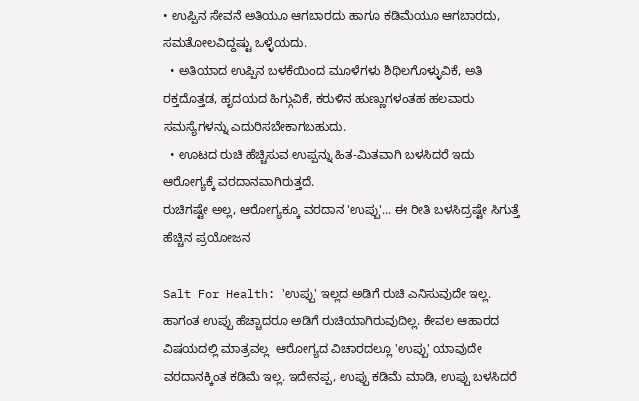• ಉಪ್ಪಿನ ಸೇವನೆ ಅತಿಯೂ ಆಗಬಾರದು ಹಾಗೂ ಕಡಿಮೆಯೂ ಆಗಬಾರದು, ಸಮತೋಲವಿದ್ದಷ್ಟು ಒಳ್ಳೆಯದು.
  • ಅತಿಯಾದ ಉಪ್ಪಿನ ಬಳಕೆಯಿಂದ ಮೂಳೆಗಳು ಶಿಥಿಲಗೊಳ್ಳುವಿಕೆ, ಅತಿ ರಕ್ತದೊತ್ತಡ, ಹೃದಯದ ಹಿಗ್ಗುವಿಕೆ, ಕರುಳಿನ ಹುಣ್ಣುಗಳಂತಹ ಹಲವಾರು ಸಮಸ್ಯೆಗಳನ್ನು ಎದುರಿಸಬೇಕಾಗಬಹುದು.
  • ಊಟದ ರುಚಿ ಹೆಚ್ಚಿಸುವ ಉಪ್ಪನ್ನು ಹಿತ-ಮಿತವಾಗಿ ಬಳಸಿದರೆ ಇದು ಆರೋಗ್ಯಕ್ಕೆ ವರದಾನವಾಗಿರುತ್ತದೆ.
ರುಚಿಗಷ್ಟೇ ಅಲ್ಲ, ಆರೋಗ್ಯಕ್ಕೂ ವರದಾನ 'ಉಪ್ಪು'... ಈ ರೀತಿ ಬಳಸಿದ್ರಷ್ಟೇ ಸಿಗುತ್ತೆ ಹೆಚ್ಚಿನ ಪ್ರಯೋಜನ

Salt For Health: 'ಉಪ್ಪು' ಇಲ್ಲದ ಅಡಿಗೆ ರುಚಿ ಎನಿಸುವುದೇ ಇಲ್ಲ. ಹಾಗಂತ ಉಪ್ಪು ಹೆಚ್ಚಾದರೂ ಅಡಿಗೆ ರುಚಿಯಾಗಿರುವುದಿಲ್ಲ. ಕೇವಲ ಆಹಾರದ ವಿಷಯದಲ್ಲಿ ಮಾತ್ರವಲ್ಲ  ಆರೋಗ್ಯದ ವಿಚಾರದಲ್ಲೂ 'ಉಪ್ಪು' ಯಾವುದೇ ವರದಾನಕ್ಕಿಂತ ಕಡಿಮೆ ಇಲ್ಲ. ಇದೇನಪ್ಪ, ಉಪ್ಪು ಕಡಿಮೆ ಮಾಡಿ, ಉಪ್ಪು ಬಳಸಿದರೆ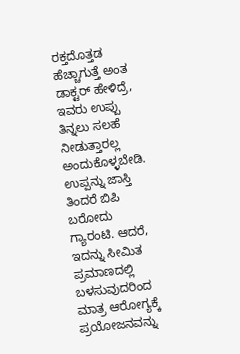ರಕ್ತದೊತ್ತಡ ಹೆಚ್ಚಾಗುತ್ತೆ ಅಂತ ಡಾಕ್ಟರ್ ಹೇಳಿದ್ರೆ, ಇವರು ಉಪ್ಪು ತಿನ್ನಲು ಸಲಹೆ ನೀಡುತ್ತಾರಲ್ಲ ಅಂದುಕೊಳ್ಳಬೇಡಿ. ಉಪ್ಪನ್ನು ಜಾಸ್ತಿ ತಿಂದರೆ ಬಿಪಿ ಬರೋದು ಗ್ಯಾರಂಟಿ. ಆದರೆ, ಇದನ್ನು ಸೀಮಿತ ಪ್ರಮಾಣದಲ್ಲಿ ಬಳಸುವುದರಿಂದ ಮಾತ್ರ ಆರೋಗ್ಯಕ್ಕೆ ಪ್ರಯೋಜನವನ್ನು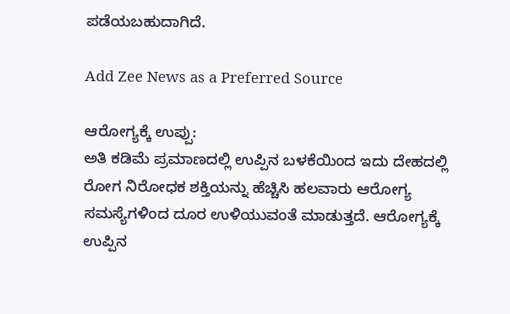ಪಡೆಯಬಹುದಾಗಿದೆ.

Add Zee News as a Preferred Source

ಆರೋಗ್ಯಕ್ಕೆ ಉಪ್ಪು:
ಅತಿ ಕಡಿಮೆ ಪ್ರಮಾಣದಲ್ಲಿ ಉಪ್ಪಿನ ಬಳಕೆಯಿಂದ ಇದು ದೇಹದಲ್ಲಿ ರೋಗ ನಿರೋಧಕ ಶಕ್ತಿಯನ್ನು ಹೆಚ್ಚಿಸಿ ಹಲವಾರು ಆರೋಗ್ಯ ಸಮಸ್ಯೆಗಳಿಂದ ದೂರ ಉಳಿಯುವಂತೆ ಮಾಡುತ್ತದೆ. ಆರೋಗ್ಯಕ್ಕೆ ಉಪ್ಪಿನ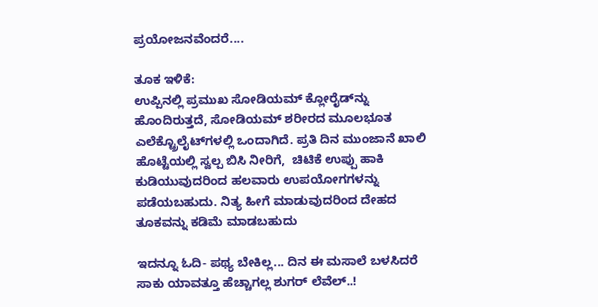ಪ್ರಯೋಜನವೆಂದರೆ....

ತೂಕ ಇಳಿಕೆ:
ಉಪ್ಪಿನಲ್ಲಿ ಪ್ರಮುಖ ಸೋಡಿಯಮ್ ಕ್ಲೋರೈಡ್‌ನ್ನು ಹೊಂದಿರುತ್ತದೆ, ಸೋಡಿಯಮ್ ಶರೀರದ ಮೂಲಭೂತ ಎಲೆಕ್ಟ್ರೊಲೈಟ್‌ಗಳಲ್ಲಿ ಒಂದಾಗಿದೆ. ಪ್ರತಿ ದಿನ ಮುಂಜಾನೆ ಖಾಲಿ ಹೊಟ್ಟೆಯಲ್ಲಿ ಸ್ವಲ್ಪ ಬಿಸಿ ನೀರಿಗೆ,  ಚಿಟಿಕೆ ಉಪ್ಪು ಹಾಕಿ ಕುಡಿಯುವುದರಿಂದ ಹಲವಾರು ಉಪಯೋಗಗಳನ್ನು ಪಡೆಯಬಹುದು. ನಿತ್ಯ ಹೀಗೆ ಮಾಡುವುದರಿಂದ ದೇಹದ ತೂಕವನ್ನು ಕಡಿಮೆ ಮಾಡಬಹುದು

ಇದನ್ನೂ ಓದಿ- ಪಥ್ಯ ಬೇಕಿಲ್ಲ... ದಿನ ಈ ಮಸಾಲೆ ಬಳಸಿದರೆ ಸಾಕು ಯಾವತ್ತೂ ಹೆಚ್ಚಾಗಲ್ಲ ಶುಗರ್ ಲೆವೆಲ್..!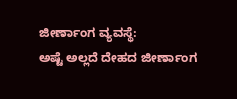ಜೀರ್ಣಾಂಗ ವ್ಯವಸ್ಥೆ:
ಅಷ್ಟೆ ಅಲ್ಲದೆ ದೇಹದ ಜೀರ್ಣಾಂಗ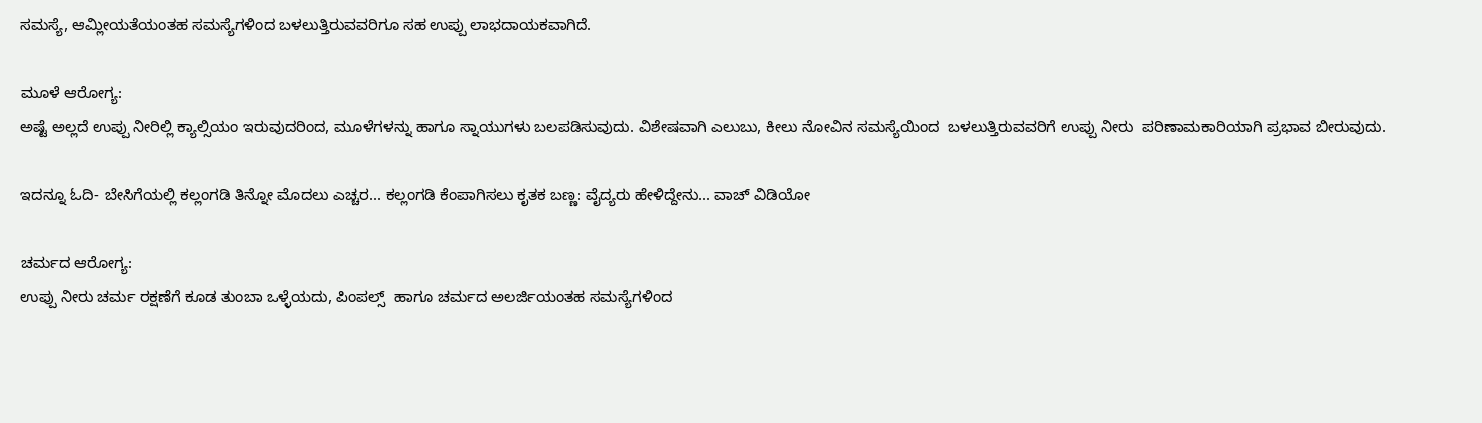ಸಮಸ್ಯೆ, ಆಮ್ಲೀಯತೆಯಂತಹ ಸಮಸ್ಯೆಗಳಿಂದ ಬಳಲುತ್ತಿರುವವರಿಗೂ ಸಹ ಉಪ್ಪು ಲಾಭದಾಯಕವಾಗಿದೆ.

ಮೂಳೆ ಆರೋಗ್ಯ:
ಅಷ್ಟೆ ಅಲ್ಲದೆ ಉಪ್ಪು ನೀರಿಲ್ಲಿ ಕ್ಯಾಲ್ಸಿಯಂ ಇರುವುದರಿಂದ, ಮೂಳೆಗಳನ್ನು ಹಾಗೂ ಸ್ನಾಯುಗಳು ಬಲಪಡಿಸುವುದು. ವಿಶೇಷವಾಗಿ ಎಲುಬು, ಕೀಲು ನೋವಿನ ಸಮಸ್ಯೆಯಿಂದ  ಬಳಲುತ್ತಿರುವವರಿಗೆ ಉಪ್ಪು ನೀರು  ಪರಿಣಾಮಕಾರಿಯಾಗಿ ಪ್ರಭಾವ ಬೀರುವುದು.

ಇದನ್ನೂ ಓದಿ- ಬೇಸಿಗೆಯಲ್ಲಿ ಕಲ್ಲಂಗಡಿ ತಿನ್ನೋ ಮೊದಲು ಎಚ್ಚರ... ಕಲ್ಲಂಗಡಿ ಕೆಂಪಾಗಿಸಲು ಕೃತಕ ಬಣ್ಣ: ವೈದ್ಯರು ಹೇಳಿದ್ದೇನು... ವಾಚ್ ವಿಡಿಯೋ

ಚರ್ಮದ ಆರೋಗ್ಯ:
ಉಪ್ಪು ನೀರು ಚರ್ಮ ರಕ್ಷಣೆಗೆ ಕೂಡ ತುಂಬಾ ಒಳ್ಳೆಯದು, ಪಿಂಪಲ್ಸ್  ಹಾಗೂ ಚರ್ಮದ ಅಲರ್ಜಿಯಂತಹ ಸಮಸ್ಯೆಗಳಿಂದ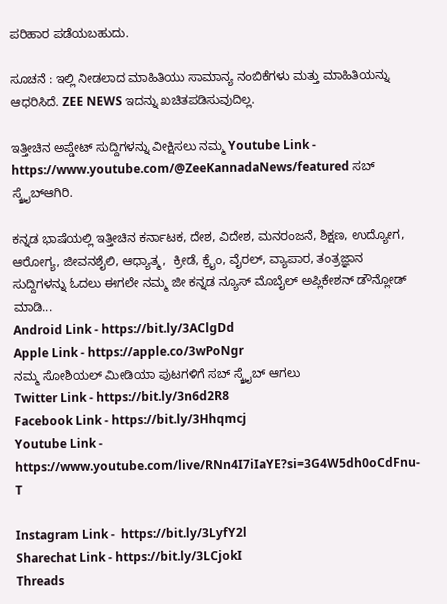ಪರಿಹಾರ ಪಡೆಯಬಹುದು.

ಸೂಚನೆ : ಇಲ್ಲಿ ನೀಡಲಾದ ಮಾಹಿತಿಯು ಸಾಮಾನ್ಯ ನಂಬಿಕೆಗಳು ಮತ್ತು ಮಾಹಿತಿಯನ್ನು ಆಧರಿಸಿದೆ. ZEE NEWS ಇದನ್ನು ಖಚಿತಪಡಿಸುವುದಿಲ್ಲ.

ಇತ್ತೀಚಿನ ಅಪ್ಡೇಟ್ ಸುದ್ದಿಗಳನ್ನು ವೀಕ್ಷಿಸಲು ನಮ್ಮ Youtube Link - https://www.youtube.com/@ZeeKannadaNews/featured ಸಬ್ ಸ್ಕ್ರೈಬ್ಆಗಿರಿ.

ಕನ್ನಡ ಭಾಷೆಯಲ್ಲಿ ಇತ್ತೀಚಿನ ಕರ್ನಾಟಕ, ದೇಶ, ವಿದೇಶ, ಮನರಂಜನೆ, ಶಿಕ್ಷಣ, ಉದ್ಯೋಗ, ಆರೋಗ್ಯ, ಜೀವನಶೈಲಿ, ಆಧ್ಯಾತ್ಮ,  ಕ್ರೀಡೆ, ಕ್ರೈಂ, ವೈರಲ್, ವ್ಯಾಪಾರ, ತಂತ್ರಜ್ಞಾನ ಸುದ್ದಿಗಳನ್ನು ಓದಲು ಈಗಲೇ ನಮ್ಮ ಜೀ ಕನ್ನಡ ನ್ಯೂಸ್ ಮೊಬೈಲ್ ಅಪ್ಲಿಕೇಶನ್ ಡೌನ್ಲೋಡ್ ಮಾಡಿ...
Android Link - https://bit.ly/3AClgDd
Apple Link - https://apple.co/3wPoNgr
ನಮ್ಮ ಸೋಶಿಯಲ್ ಮೀಡಿಯಾ ಪುಟಗಳಿಗೆ ಸಬ್ ಸ್ಕ್ರೈಬ್ ಆಗಲು
Twitter Link - https://bit.ly/3n6d2R8
Facebook Link - https://bit.ly/3Hhqmcj
Youtube Link - https://www.youtube.com/live/RNn4I7iIaYE?si=3G4W5dh0oCdFnu-T

Instagram Link -  https://bit.ly/3LyfY2l
Sharechat Link - https://bit.ly/3LCjokI
Threads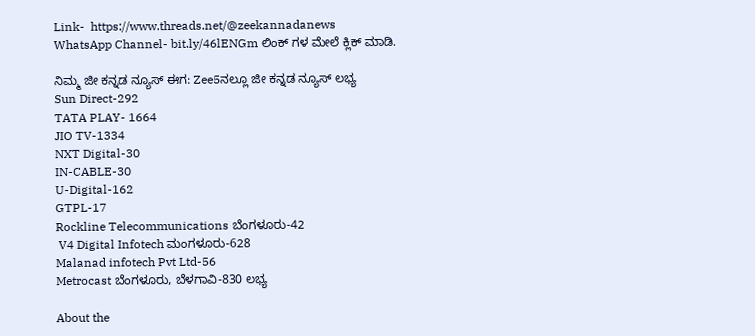Link-  https://www.threads.net/@zeekannadanews
WhatsApp Channel- bit.ly/46lENGm ಲಿಂಕ್ ಗಳ ಮೇಲೆ ಕ್ಲಿಕ್ ಮಾಡಿ.

ನಿಮ್ಮ ಜೀ ಕನ್ನಡ ನ್ಯೂಸ್‌ ಈಗ: Zee5ನಲ್ಲೂ ಜೀ ಕನ್ನಡ ನ್ಯೂಸ್‌ ಲಭ್ಯ
Sun Direct-292
TATA PLAY- 1664
JIO TV-1334
NXT Digital-30
IN-CABLE-30
U-Digital-162
GTPL-17
Rockline Telecommunications ಬೆಂಗಳೂರು-42
 V4 Digital Infotech ಮಂಗಳೂರು-628
Malanad infotech Pvt Ltd-56
Metrocast ಬೆಂಗಳೂರು, ಬೆಳಗಾವಿ-830 ಲಭ್ಯ

About the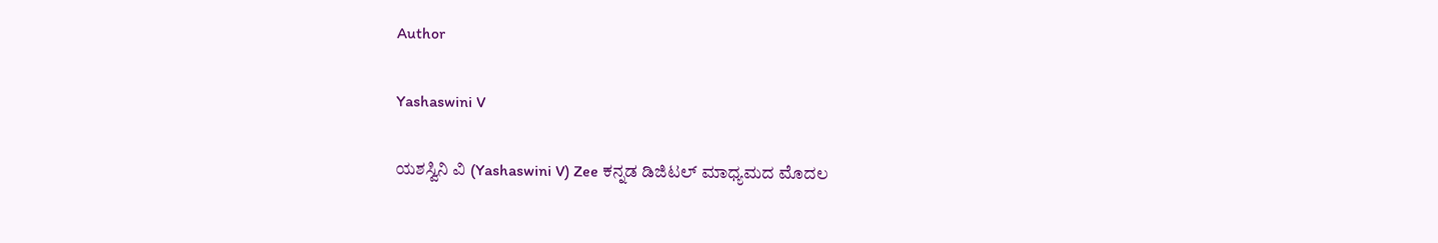Author

Yashaswini V

ಯಶಸ್ವಿನಿ ವಿ (Yashaswini V) Zee ಕನ್ನಡ ಡಿಜಿಟಲ್ ಮಾಧ್ಯಮದ ಮೊದಲ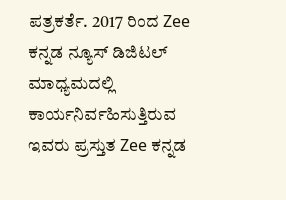ಪತ್ರಕರ್ತೆ. 2017 ರಿಂದ Zee ಕನ್ನಡ‌ ನ್ಯೂಸ್‌ ಡಿಜಿಟಲ್‌ ಮಾಧ್ಯಮದಲ್ಲಿ ಕಾರ್ಯನಿರ್ವಹಿಸುತ್ತಿರುವ ಇವರು ಪ್ರಸ್ತುತ Zee ಕನ್ನಡ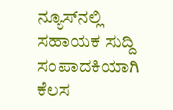ನ್ಯೂಸ್‌ನಲ್ಲಿ ಸಹಾಯಕ ಸುದ್ದಿ ಸಂಪಾದಕಿಯಾಗಿ ಕೆಲಸ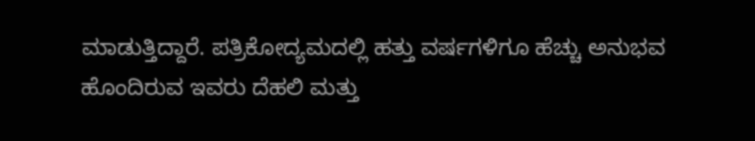ಮಾಡುತ್ತಿದ್ದಾರೆ. ಪತ್ರಿಕೋದ್ಯಮದಲ್ಲಿ ಹತ್ತು ವರ್ಷಗಳಿಗೂ ಹೆಚ್ಚು ಅನುಭವ ಹೊಂದಿರುವ ಇವರು ದೆಹಲಿ ಮತ್ತು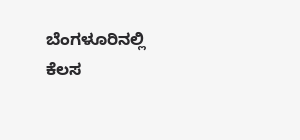ಬೆಂಗಳೂರಿನಲ್ಲಿ ಕೆಲಸ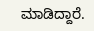ಮಾಡಿದ್ದಾರೆ.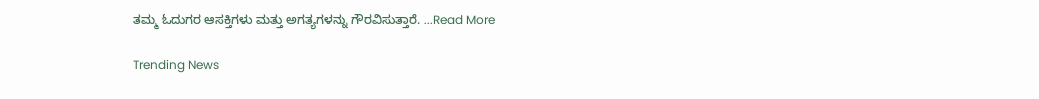ತಮ್ಮ ಓದುಗರ ಆಸಕ್ತಿಗಳು ಮತ್ತು ಅಗತ್ಯಗಳನ್ನು ಗೌರವಿಸುತ್ತಾರೆ. ...Read More

Trending News